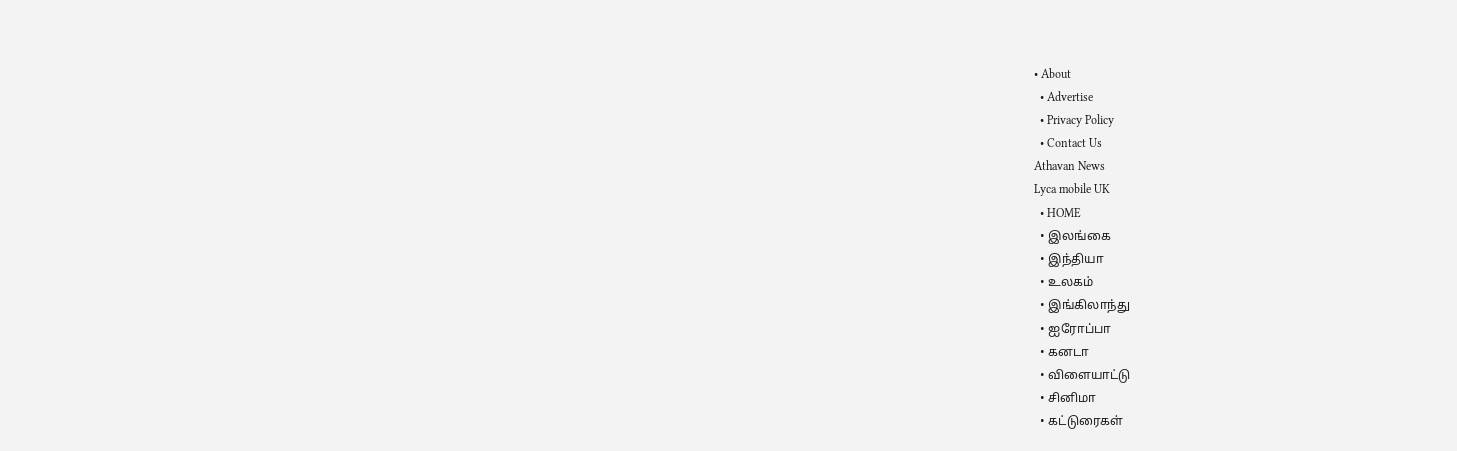• About
  • Advertise
  • Privacy Policy
  • Contact Us
Athavan News
Lyca mobile UK
  • HOME
  • இலங்கை
  • இந்தியா
  • உலகம்
  • இங்கிலாந்து
  • ஐரோப்பா
  • கனடா
  • விளையாட்டு
  • சினிமா
  • கட்டுரைகள்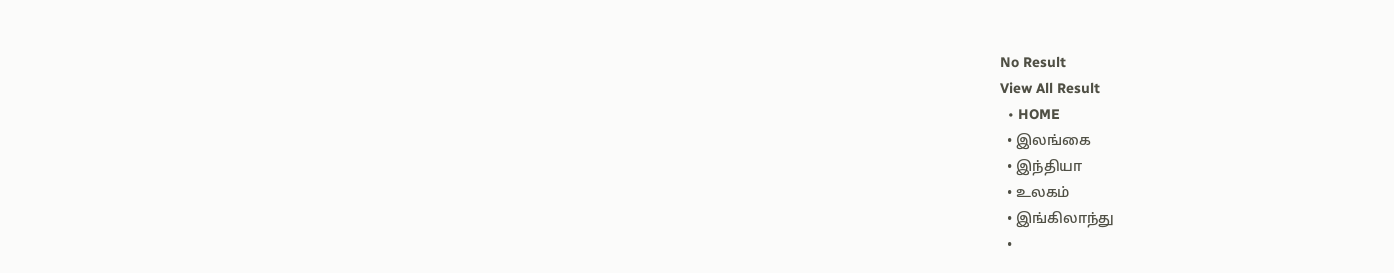No Result
View All Result
  • HOME
  • இலங்கை
  • இந்தியா
  • உலகம்
  • இங்கிலாந்து
  •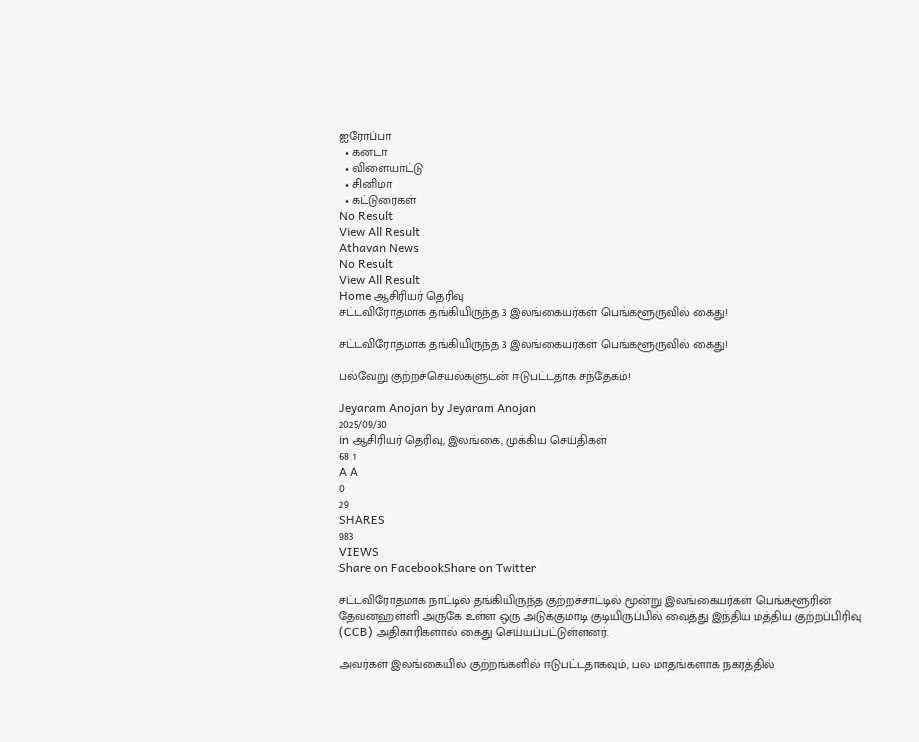ஐரோப்பா
  • கனடா
  • விளையாட்டு
  • சினிமா
  • கட்டுரைகள்
No Result
View All Result
Athavan News
No Result
View All Result
Home ஆசிரியர் தெரிவு
சட்டவிரோதமாக தங்கியிருந்த 3 இலங்கையர்கள் பெங்களூருவில் கைது!

சட்டவிரோதமாக தங்கியிருந்த 3 இலங்கையர்கள் பெங்களூருவில் கைது!

பல்வேறு குற்றச்செயல்களுடன் ஈடுபட்டதாக சந்தேகம்!

Jeyaram Anojan by Jeyaram Anojan
2025/09/30
in ஆசிரியர் தெரிவு, இலங்கை, முக்கிய செய்திகள்
68 1
A A
0
29
SHARES
983
VIEWS
Share on FacebookShare on Twitter

சட்டவிரோதமாக நாட்டில் தங்கியிருந்த குற்றச்சாட்டில் மூன்று இலங்கையர்கள் பெங்களூரின் தேவனஹள்ளி அருகே உள்ள ஒரு அடுக்குமாடி குடியிருப்பில் வைத்து இந்திய மத்திய குற்றப்பிரிவு (CCB) அதிகாரிகளால் கைது செய்யப்பட்டுள்ளனர்.

அவர்கள் இலங்கையில் குற்றங்களில் ஈடுபட்டதாகவும், பல மாதங்களாக நகரத்தில்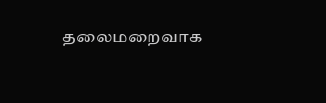தலைமறைவாக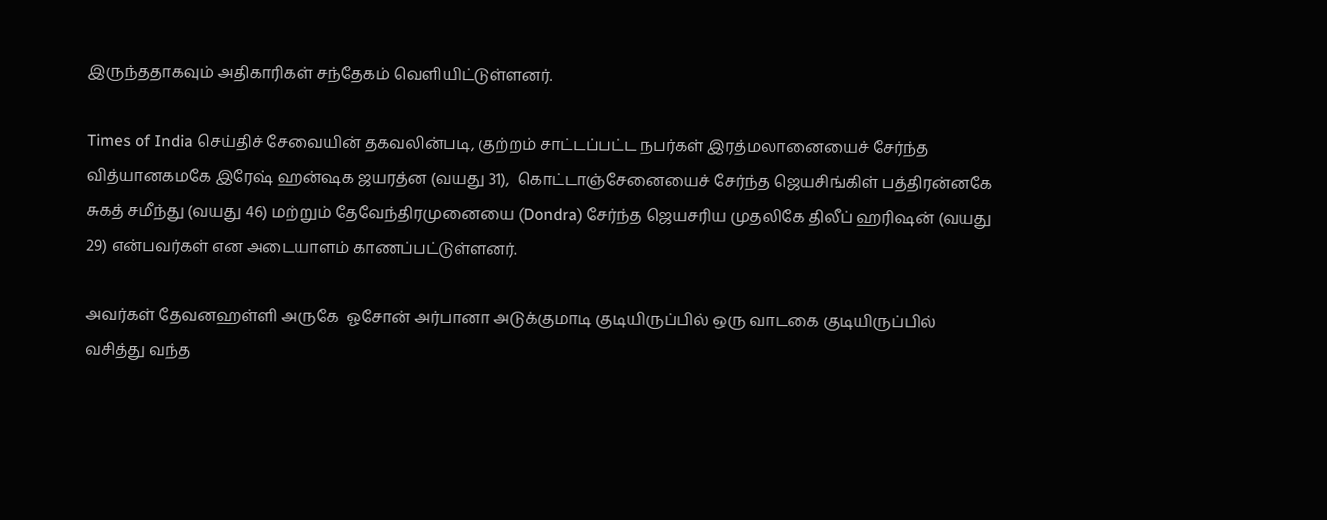இருந்ததாகவும் அதிகாரிகள் சந்தேகம் வெளியிட்டுள்ளனர்.

Times of India செய்திச் சேவையின் தகவலின்படி, குற்றம் சாட்டப்பட்ட நபர்கள் இரத்மலானையைச் சேர்ந்த வித்யானகமகே இரேஷ் ஹன்ஷக ஜயரத்ன (வயது 31),  கொட்டாஞ்சேனையைச் சேர்ந்த ஜெயசிங்கிள் பத்திரன்னகே சுகத் சமீந்து (வயது 46) மற்றும் தேவேந்திரமுனையை (Dondra) சேர்ந்த ஜெயசரிய முதலிகே திலீப் ஹரிஷன் (வயது 29) என்பவர்கள் என அடையாளம் காணப்பட்டுள்ளனர்.

அவர்கள் தேவனஹள்ளி அருகே  ஓசோன் அர்பானா அடுக்குமாடி குடியிருப்பில் ஒரு வாடகை குடியிருப்பில் வசித்து வந்த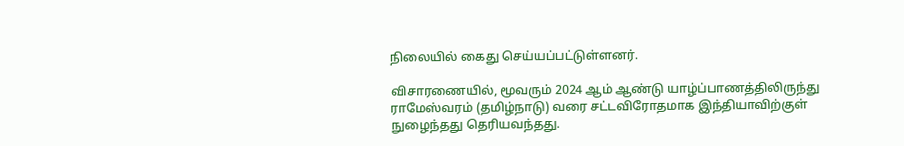நிலையில் கைது செய்யப்பட்டுள்ளனர்.

விசாரணையில், மூவரும் 2024 ஆம் ஆண்டு யாழ்ப்பாணத்திலிருந்து ராமேஸ்வரம் (தமிழ்நாடு) வரை சட்டவிரோதமாக இந்தியாவிற்குள் நுழைந்தது தெரியவந்தது.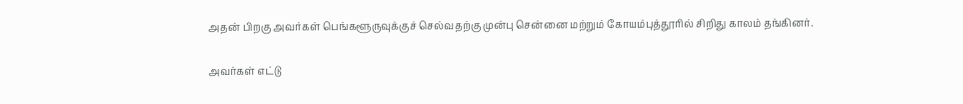அதன் பிறகு அவர்கள் பெங்களூருவுக்குச் செல்வதற்கு முன்பு சென்னை மற்றும் கோயம்புத்தூரில் சிறிது காலம் தங்கினர்.

அவர்கள் எட்டு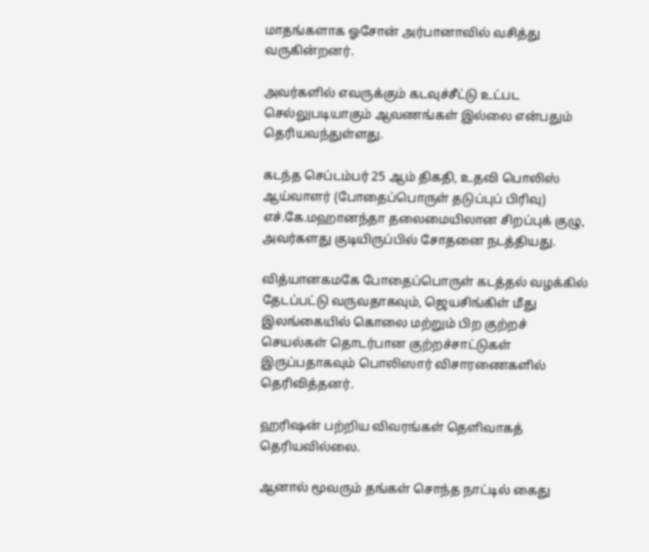மாதங்களாக ஓசோன் அர்பானாவில் வசித்து வருகின்றனர்.

அவர்களில் எவருக்கும் கடவுச்சீட்டு உட்பட செல்லுபடியாகும் ஆவணங்கள் இல்லை என்பதும் தெரியவந்துள்ளது.

கடந்த செப்டம்பர் 25 ஆம் திகதி, உதவி பொலிஸ் ஆய்வாளர் (போதைப்பொருள் தடுப்புப் பிரிவு) எச்.கே.மஹானந்தா தலைமையிலான சிறப்புக் குழு, அவர்களது குடியிருப்பில் சோதனை நடத்தியது.

வித்யானகமகே போதைப்பொருள் கடத்தல் வழக்கில் தேடப்பட்டு வருவதாகவும், ஜெயசிங்கிள் மீது இலங்கையில் கொலை மற்றும் பிற குற்றச் செயல்கள் தொடர்பான குற்றச்சாட்டுகள் இருப்பதாகவும் பொலிஸார் விசாரணைகளில் தெரிவித்தனர்.

ஹரிஷன் பற்றிய விவரங்கள் தெளிவாகத் தெரியவில்லை.

ஆனால் மூவரும் தங்கள் சொந்த நாட்டில் கைது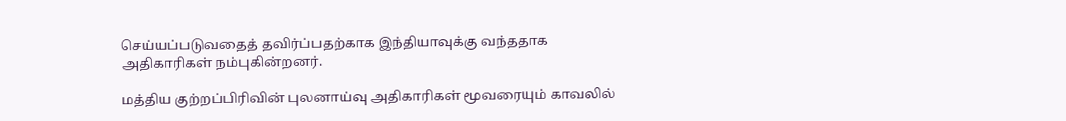செய்யப்படுவதைத் தவிர்ப்பதற்காக இந்தியாவுக்கு வந்ததாக அதிகாரிகள் நம்புகின்றனர்.

மத்திய குற்றப்பிரிவின் புலனாய்வு அதிகாரிகள் மூவரையும் காவலில்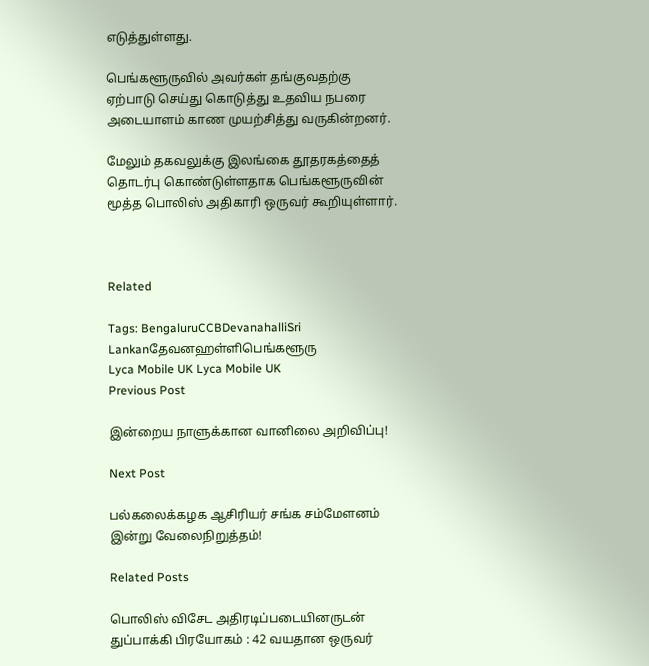எடுத்துள்ளது.

பெங்களூருவில் அவர்கள் தங்குவதற்கு ஏற்பாடு செய்து கொடுத்து உதவிய நபரை அடையாளம் காண முயற்சித்து வருகின்றனர்.

மேலும் தகவலுக்கு இலங்கை தூதரகத்தைத் தொடர்பு கொண்டுள்ளதாக பெங்களூருவின் மூத்த பொலிஸ் அதிகாரி ஒருவர் கூறியுள்ளார்.



Related

Tags: BengaluruCCBDevanahalliSri Lankanதேவனஹள்ளிபெங்களூரு
Lyca Mobile UK Lyca Mobile UK
Previous Post

இன்றைய நாளுக்கான வானிலை அறிவிப்பு!

Next Post

பல்கலைக்கழக ஆசிரியர் சங்க சம்மேளனம் இன்று வேலைநிறுத்தம்!

Related Posts

பொலிஸ் விசேட அதிரடிப்படையினருடன் துப்பாக்கி பிரயோகம் : 42 வயதான ஒருவர்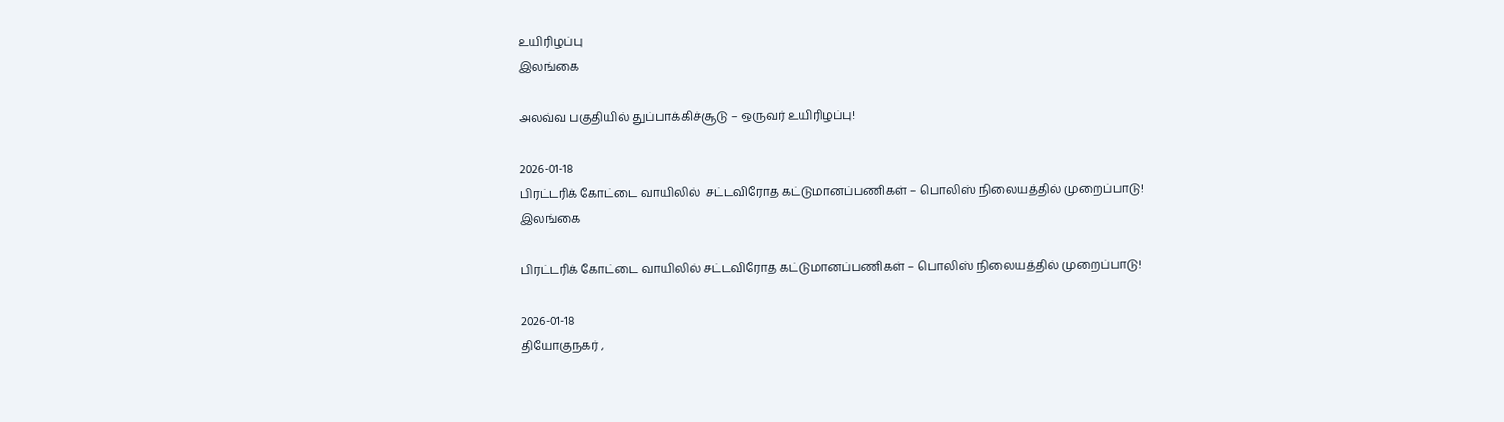உயிரிழப்பு
இலங்கை

அலவ்வ பகுதியில் துப்பாக்கிச்சூடு – ஒருவர் உயிரிழப்பு!

2026-01-18
பிரட்டரிக் கோட்டை வாயிலில்  சட்டவிரோத கட்டுமானப்பணிகள் – பொலிஸ் நிலையத்தில் முறைப்பாடு!
இலங்கை

பிரட்டரிக் கோட்டை வாயிலில் சட்டவிரோத கட்டுமானப்பணிகள் – பொலிஸ் நிலையத்தில் முறைப்பாடு!

2026-01-18
தியோகுநகர் ,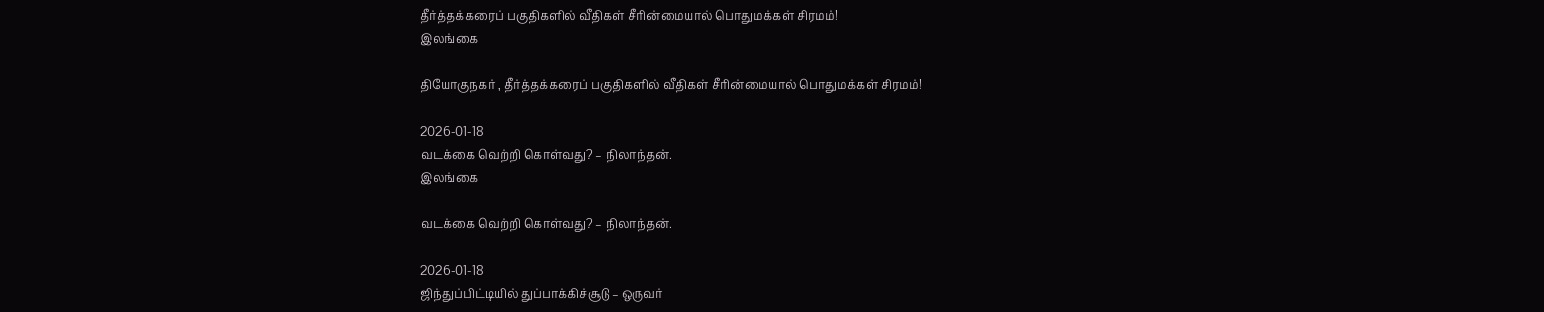தீர்த்தக்கரைப் பகுதிகளில் வீதிகள் சீரின்மையால் பொதுமக்கள் சிரமம்!
இலங்கை

தியோகுநகர் , தீர்த்தக்கரைப் பகுதிகளில் வீதிகள் சீரின்மையால் பொதுமக்கள் சிரமம்!

2026-01-18
வடக்கை வெற்றி கொள்வது? – நிலாந்தன்.
இலங்கை

வடக்கை வெற்றி கொள்வது? – நிலாந்தன்.

2026-01-18
ஜிந்துப்பிட்டியில் துப்பாக்கிச்சூடு – ஒருவர்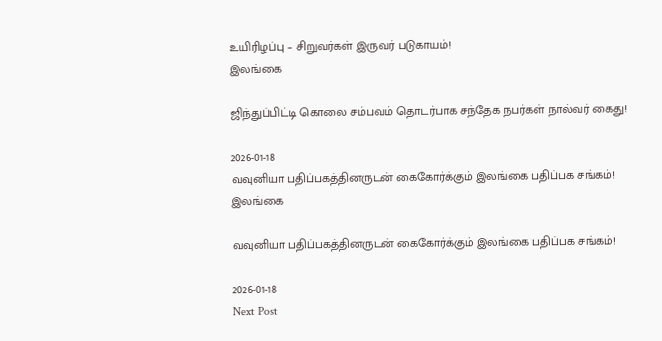உயிரிழப்பு – சிறுவர்கள் இருவர் படுகாயம்!
இலங்கை

ஜிந்துப்பிட்டி கொலை சம்பவம் தொடர்பாக சந்தேக நபர்கள் நால்வர் கைது!

2026-01-18
வவுனியா பதிப்பகத்தினருடன் கைகோர்க்கும் இலங்கை பதிப்பக சங்கம்!
இலங்கை

வவுனியா பதிப்பகத்தினருடன் கைகோர்க்கும் இலங்கை பதிப்பக சங்கம்!

2026-01-18
Next Post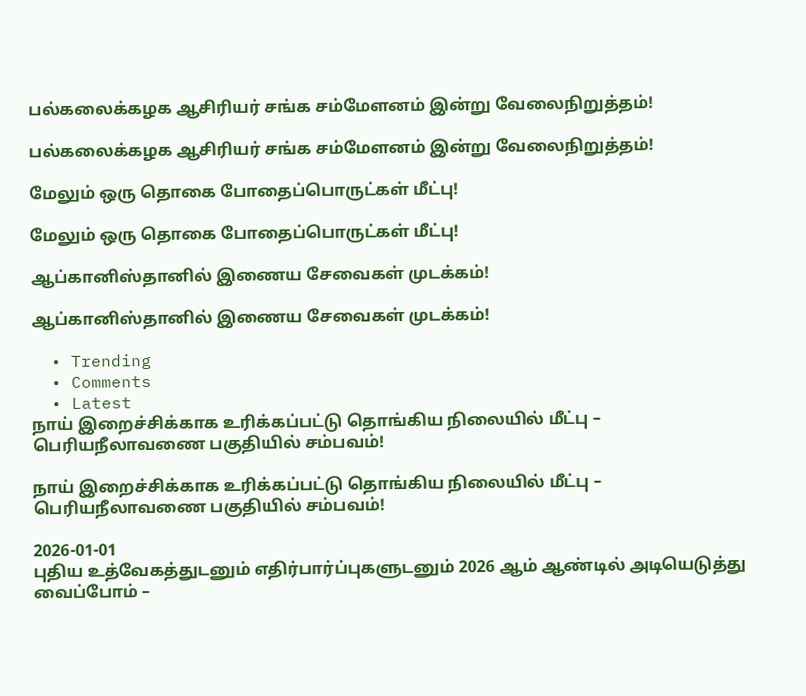பல்கலைக்கழக ஆசிரியர் சங்க சம்மேளனம் இன்று வேலைநிறுத்தம்!

பல்கலைக்கழக ஆசிரியர் சங்க சம்மேளனம் இன்று வேலைநிறுத்தம்!

மேலும் ஒரு தொகை போதைப்பொருட்கள் மீட்பு!

மேலும் ஒரு தொகை போதைப்பொருட்கள் மீட்பு!

ஆப்கானிஸ்தானில் இணைய சேவைகள் முடக்கம்!

ஆப்கானிஸ்தானில் இணைய சேவைகள் முடக்கம்!

  • Trending
  • Comments
  • Latest
நாய் இறைச்சிக்காக உரிக்கப்பட்டு தொங்கிய நிலையில் மீட்பு – பெரியநீலாவணை பகுதியில் சம்பவம்!

நாய் இறைச்சிக்காக உரிக்கப்பட்டு தொங்கிய நிலையில் மீட்பு – பெரியநீலாவணை பகுதியில் சம்பவம்!

2026-01-01
புதிய உத்வேகத்துடனும் எதிர்பார்ப்புகளுடனும் 2026 ஆம் ஆண்டில் அடியெடுத்து வைப்போம் –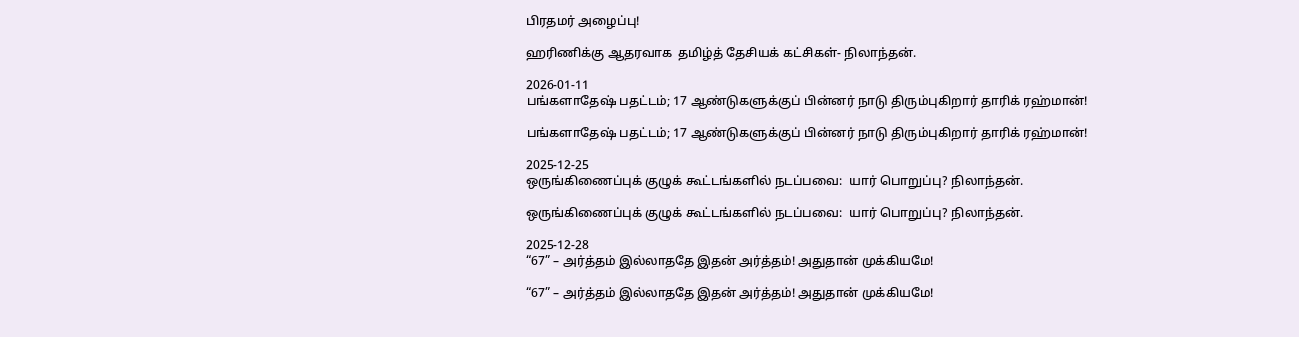பிரதமர் அழைப்பு!

ஹரிணிக்கு ஆதரவாக  தமிழ்த் தேசியக் கட்சிகள்- நிலாந்தன்.

2026-01-11
பங்களாதேஷ் பதட்டம்; 17 ஆண்டுகளுக்குப் பின்னர் நாடு திரும்புகிறார் தாரிக் ரஹ்மான்!

பங்களாதேஷ் பதட்டம்; 17 ஆண்டுகளுக்குப் பின்னர் நாடு திரும்புகிறார் தாரிக் ரஹ்மான்!

2025-12-25
ஒருங்கிணைப்புக் குழுக் கூட்டங்களில் நடப்பவை:  யார் பொறுப்பு? நிலாந்தன்.

ஒருங்கிணைப்புக் குழுக் கூட்டங்களில் நடப்பவை:  யார் பொறுப்பு? நிலாந்தன்.

2025-12-28
“67” – அர்த்தம் இல்லாததே இதன் அர்த்தம்! அதுதான் முக்கியமே!

“67” – அர்த்தம் இல்லாததே இதன் அர்த்தம்! அதுதான் முக்கியமே!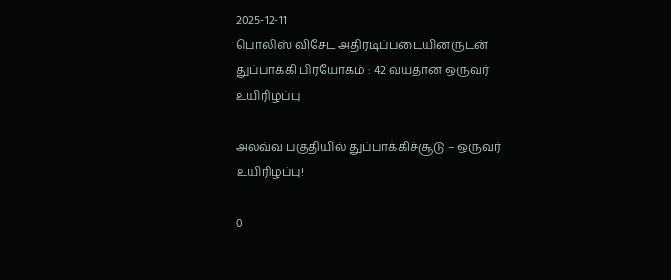2025-12-11
பொலிஸ் விசேட அதிரடிப்படையினருடன் துப்பாக்கி பிரயோகம் : 42 வயதான ஒருவர் உயிரிழப்பு

அலவ்வ பகுதியில் துப்பாக்கிச்சூடு – ஒருவர் உயிரிழப்பு!

0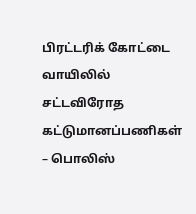பிரட்டரிக் கோட்டை வாயிலில்  சட்டவிரோத கட்டுமானப்பணிகள் – பொலிஸ்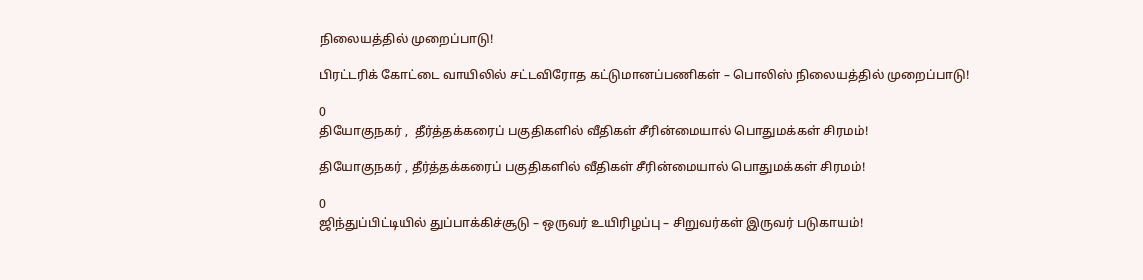நிலையத்தில் முறைப்பாடு!

பிரட்டரிக் கோட்டை வாயிலில் சட்டவிரோத கட்டுமானப்பணிகள் – பொலிஸ் நிலையத்தில் முறைப்பாடு!

0
தியோகுநகர் ,  தீர்த்தக்கரைப் பகுதிகளில் வீதிகள் சீரின்மையால் பொதுமக்கள் சிரமம்!

தியோகுநகர் , தீர்த்தக்கரைப் பகுதிகளில் வீதிகள் சீரின்மையால் பொதுமக்கள் சிரமம்!

0
ஜிந்துப்பிட்டியில் துப்பாக்கிச்சூடு – ஒருவர் உயிரிழப்பு – சிறுவர்கள் இருவர் படுகாயம்!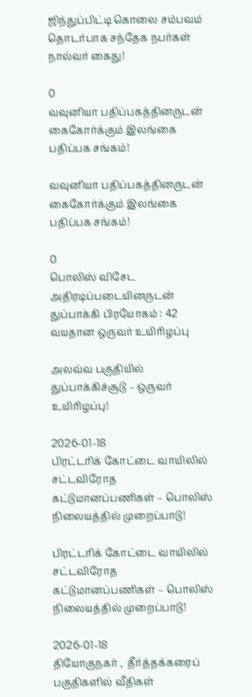ஜிந்துப்பிட்டி கொலை சம்பவம் தொடர்பாக சந்தேக நபர்கள் நால்வர் கைது!

0
வவுனியா பதிப்பகத்தினருடன் கைகோர்க்கும் இலங்கை பதிப்பக சங்கம்!

வவுனியா பதிப்பகத்தினருடன் கைகோர்க்கும் இலங்கை பதிப்பக சங்கம்!

0
பொலிஸ் விசேட அதிரடிப்படையினருடன் துப்பாக்கி பிரயோகம் : 42 வயதான ஒருவர் உயிரிழப்பு

அலவ்வ பகுதியில் துப்பாக்கிச்சூடு – ஒருவர் உயிரிழப்பு!

2026-01-18
பிரட்டரிக் கோட்டை வாயிலில்  சட்டவிரோத கட்டுமானப்பணிகள் – பொலிஸ் நிலையத்தில் முறைப்பாடு!

பிரட்டரிக் கோட்டை வாயிலில் சட்டவிரோத கட்டுமானப்பணிகள் – பொலிஸ் நிலையத்தில் முறைப்பாடு!

2026-01-18
தியோகுநகர் ,  தீர்த்தக்கரைப் பகுதிகளில் வீதிகள்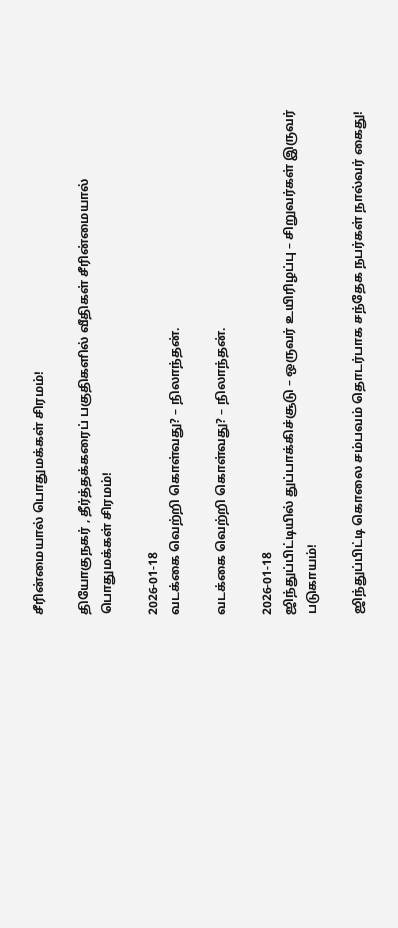சீரின்மையால் பொதுமக்கள் சிரமம்!

தியோகுநகர் , தீர்த்தக்கரைப் பகுதிகளில் வீதிகள் சீரின்மையால் பொதுமக்கள் சிரமம்!

2026-01-18
வடக்கை வெற்றி கொள்வது? – நிலாந்தன்.

வடக்கை வெற்றி கொள்வது? – நிலாந்தன்.

2026-01-18
ஜிந்துப்பிட்டியில் துப்பாக்கிச்சூடு – ஒருவர் உயிரிழப்பு – சிறுவர்கள் இருவர் படுகாயம்!

ஜிந்துப்பிட்டி கொலை சம்பவம் தொடர்பாக சந்தேக நபர்கள் நால்வர் கைது!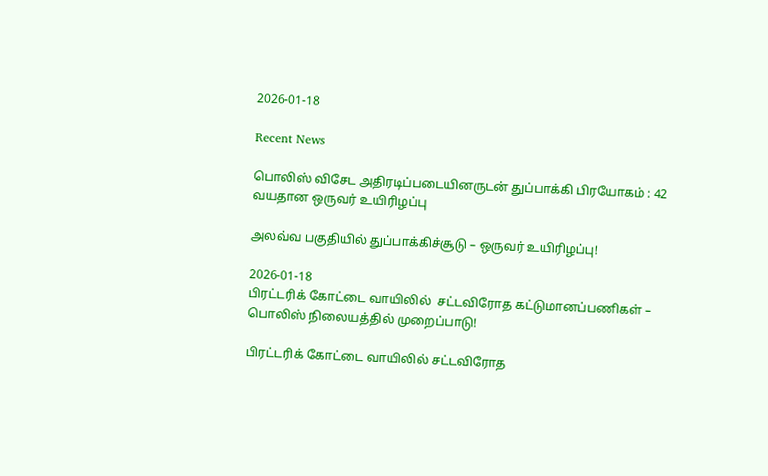2026-01-18

Recent News

பொலிஸ் விசேட அதிரடிப்படையினருடன் துப்பாக்கி பிரயோகம் : 42 வயதான ஒருவர் உயிரிழப்பு

அலவ்வ பகுதியில் துப்பாக்கிச்சூடு – ஒருவர் உயிரிழப்பு!

2026-01-18
பிரட்டரிக் கோட்டை வாயிலில்  சட்டவிரோத கட்டுமானப்பணிகள் – பொலிஸ் நிலையத்தில் முறைப்பாடு!

பிரட்டரிக் கோட்டை வாயிலில் சட்டவிரோத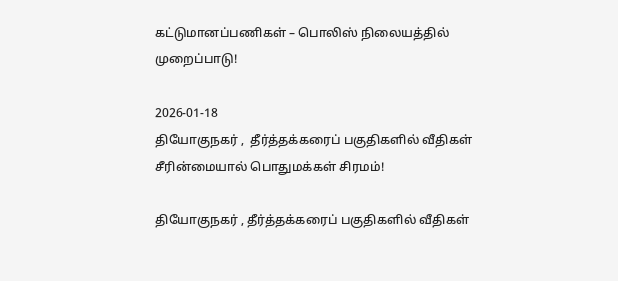கட்டுமானப்பணிகள் – பொலிஸ் நிலையத்தில் முறைப்பாடு!

2026-01-18
தியோகுநகர் ,  தீர்த்தக்கரைப் பகுதிகளில் வீதிகள் சீரின்மையால் பொதுமக்கள் சிரமம்!

தியோகுநகர் , தீர்த்தக்கரைப் பகுதிகளில் வீதிகள்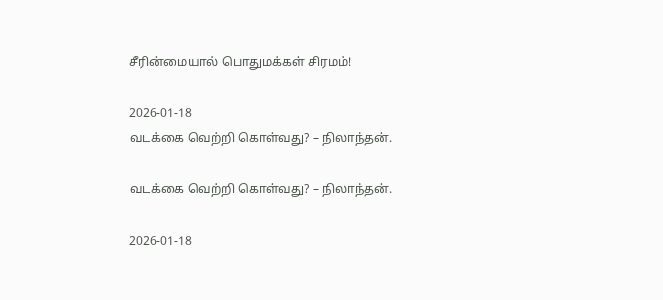சீரின்மையால் பொதுமக்கள் சிரமம்!

2026-01-18
வடக்கை வெற்றி கொள்வது? – நிலாந்தன்.

வடக்கை வெற்றி கொள்வது? – நிலாந்தன்.

2026-01-18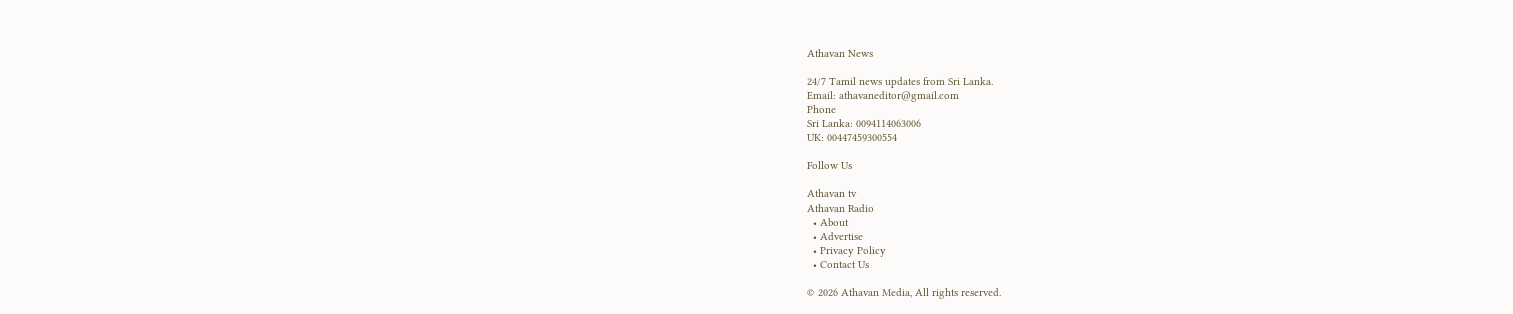Athavan News

24/7 Tamil news updates from Sri Lanka.
Email: athavaneditor@gmail.com
Phone
Sri Lanka: 0094114063006
UK: 00447459300554

Follow Us

Athavan tv
Athavan Radio
  • About
  • Advertise
  • Privacy Policy
  • Contact Us

© 2026 Athavan Media, All rights reserved.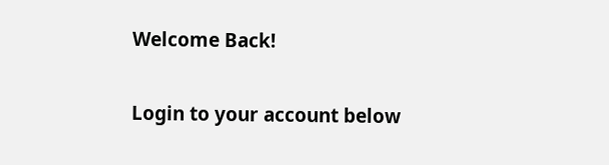Welcome Back!

Login to your account below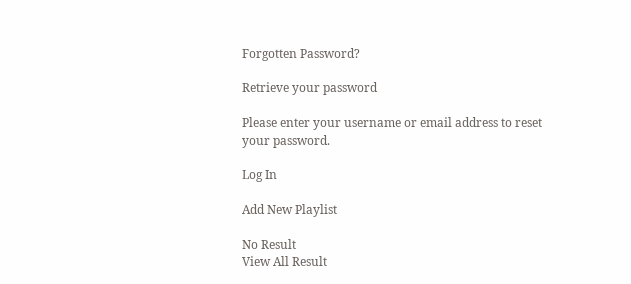Forgotten Password?

Retrieve your password

Please enter your username or email address to reset your password.

Log In

Add New Playlist

No Result
View All Result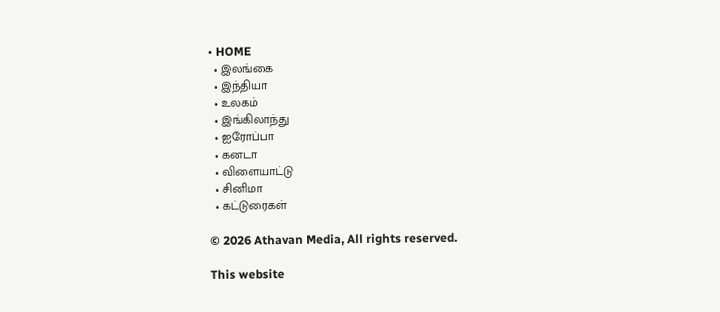• HOME
  • இலங்கை
  • இந்தியா
  • உலகம்
  • இங்கிலாந்து
  • ஐரோப்பா
  • கனடா
  • விளையாட்டு
  • சினிமா
  • கட்டுரைகள்

© 2026 Athavan Media, All rights reserved.

This website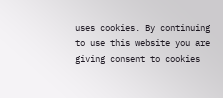uses cookies. By continuing to use this website you are giving consent to cookies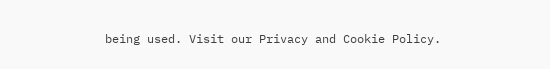being used. Visit our Privacy and Cookie Policy.